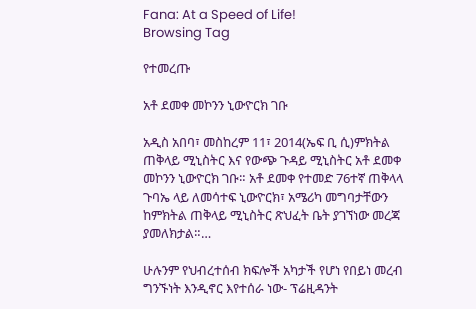Fana: At a Speed of Life!
Browsing Tag

የተመረጡ

አቶ ደመቀ መኮንን ኒውዮርክ ገቡ

አዲስ አበባ፣ መስከረም 11፣ 2014(ኤፍ ቢ ሲ)ምክትል ጠቅላይ ሚኒስትር እና የውጭ ጉዳይ ሚኒስትር አቶ ደመቀ መኮንን ኒውዮርክ ገቡ። አቶ ደመቀ የተመድ 76ተኛ ጠቅላላ ጉባኤ ላይ ለመሳተፍ ኒውዮርክ፣ አሜሪካ መግባታቸውን ከምክትል ጠቅላይ ሚኒስትር ጽህፈት ቤት ያገኘነው መረጃ ያመለክታል።…

ሁሉንም የህብረተሰብ ክፍሎች አካታች የሆነ የበይነ መረብ ግንኙነት እንዲኖር እየተሰራ ነው- ፕሬዚዳንት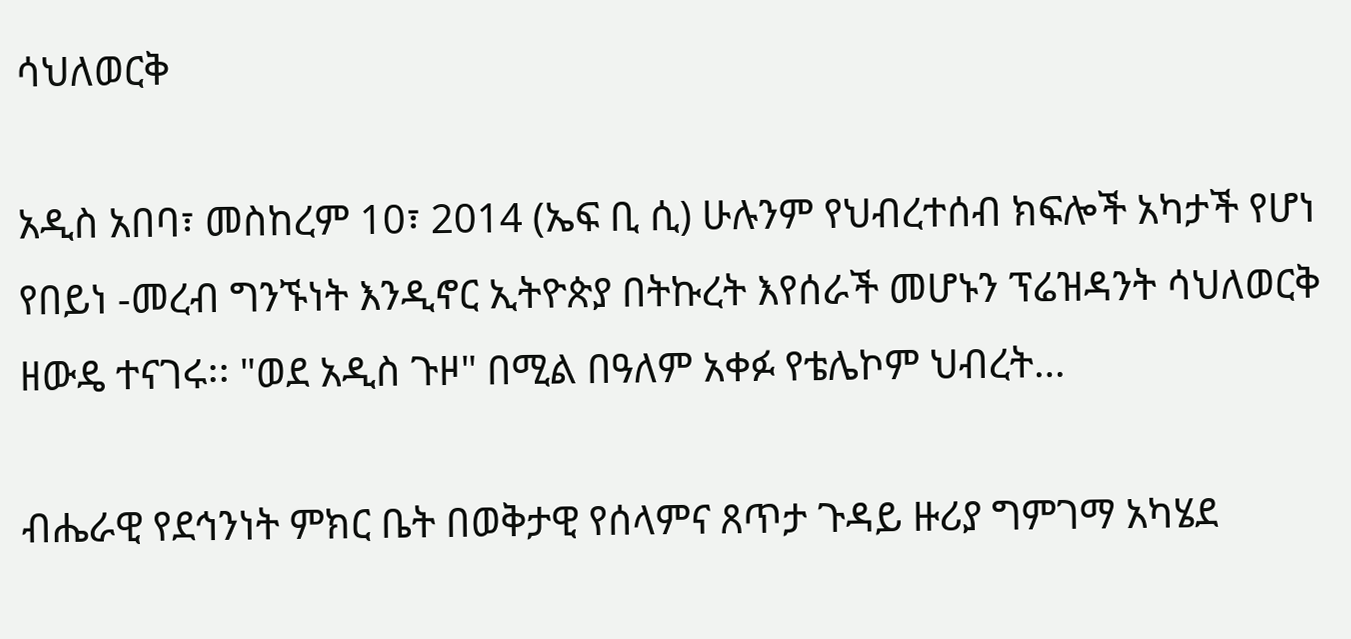ሳህለወርቅ

አዲስ አበባ፣ መስከረም 10፣ 2014 (ኤፍ ቢ ሲ) ሁሉንም የህብረተሰብ ክፍሎች አካታች የሆነ የበይነ -መረብ ግንኙነት እንዲኖር ኢትዮጵያ በትኩረት እየሰራች መሆኑን ፕሬዝዳንት ሳህለወርቅ ዘውዴ ተናገሩ፡፡ "ወደ አዲስ ጉዞ" በሚል በዓለም አቀፉ የቴሌኮም ህብረት…

ብሔራዊ የደኅንነት ምክር ቤት በወቅታዊ የሰላምና ጸጥታ ጉዳይ ዙሪያ ግምገማ አካሄደ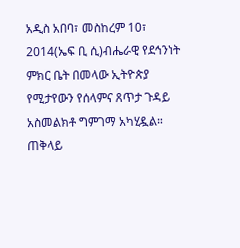አዲስ አበባ፣ መስከረም 10፣ 2014(ኤፍ ቢ ሲ)ብሔራዊ የደኅንነት ምክር ቤት በመላው ኢትዮጵያ የሚታየውን የሰላምና ጸጥታ ጉዳይ አስመልክቶ ግምገማ አካሂዷል። ጠቅላይ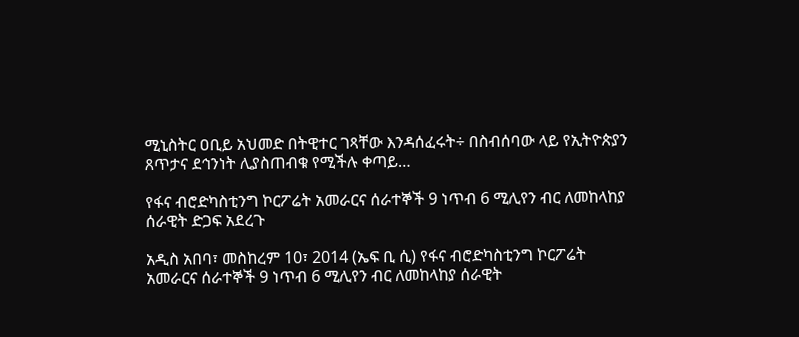ሚኒስትር ዐቢይ አህመድ በትዊተር ገጻቸው እንዳሰፈሩት÷ በስብሰባው ላይ የኢትዮጵያን ጸጥታና ደኅንነት ሊያስጠብቁ የሚችሉ ቀጣይ…

የፋና ብሮድካስቲንግ ኮርፖሬት አመራርና ሰራተኞች 9 ነጥብ 6 ሚሊየን ብር ለመከላከያ ሰራዊት ድጋፍ አደረጉ

አዲስ አበባ፣ መስከረም 10፣ 2014 (ኤፍ ቢ ሲ) የፋና ብሮድካስቲንግ ኮርፖሬት አመራርና ሰራተኞች 9 ነጥብ 6 ሚሊየን ብር ለመከላከያ ሰራዊት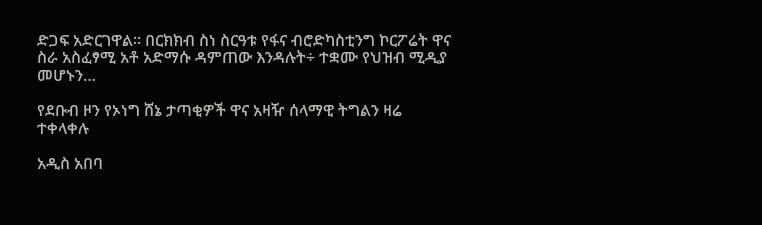ድጋፍ አድርገዋል፡፡ በርክክብ ስነ ስርዓቱ የፋና ብሮድካስቲንግ ኮርፖሬት ዋና ስራ አስፈፃሚ አቶ አድማሱ ዳምጠው እንዳሉት÷ ተቋሙ የህዝብ ሚዲያ መሆኑን…

የደቡብ ዞን የኦነግ ሸኔ ታጣቂዎች ዋና አዛዥ ሰላማዊ ትግልን ዛሬ ተቀላቀሉ

አዲስ አበባ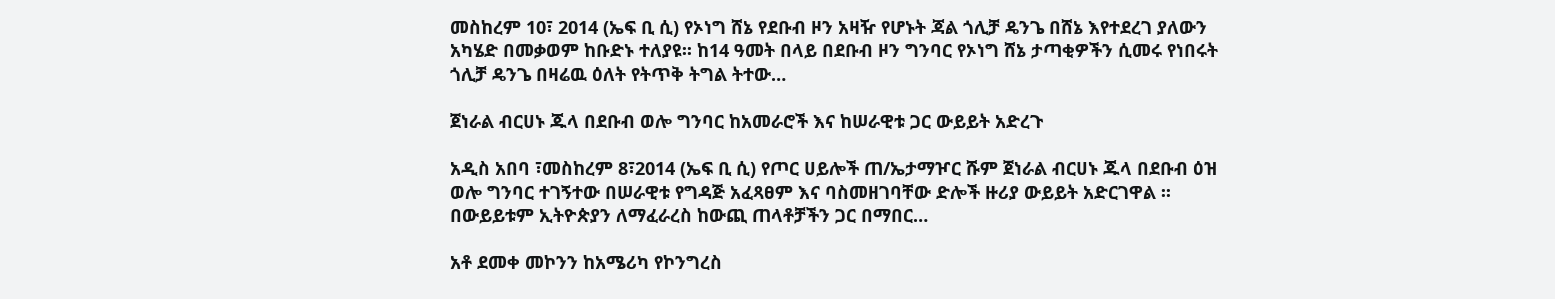መስከረም 10፣ 2014 (ኤፍ ቢ ሲ) የኦነግ ሸኔ የደቡብ ዞን አዛዥ የሆኑት ጃል ጎሊቻ ዴንጌ በሸኔ እየተደረገ ያለውን አካሄድ በመቃወም ከቡድኑ ተለያዩ፡፡ ከ14 ዓመት በላይ በደቡብ ዞን ግንባር የኦነግ ሸኔ ታጣቂዎችን ሲመሩ የነበሩት ጎሊቻ ዴንጌ በዛሬዉ ዕለት የትጥቅ ትግል ትተው…

ጀነራል ብርሀኑ ጁላ በደቡብ ወሎ ግንባር ከአመራሮች እና ከሠራዊቱ ጋር ውይይት አድረጉ

አዲስ አበባ ፣መስከረም 8፣2014 (ኤፍ ቢ ሲ) የጦር ሀይሎች ጠ/ኤታማዦር ሹም ጀነራል ብርሀኑ ጁላ በደቡብ ዕዝ ወሎ ግንባር ተገኝተው በሠራዊቱ የግዳጅ አፈጻፀም እና ባስመዘገባቸው ድሎች ዙሪያ ውይይት አድርገዋል ፡፡ በውይይቱም ኢትዮጵያን ለማፈራረስ ከውጪ ጠላቶቻችን ጋር በማበር…

አቶ ደመቀ መኮንን ከአሜሪካ የኮንግረስ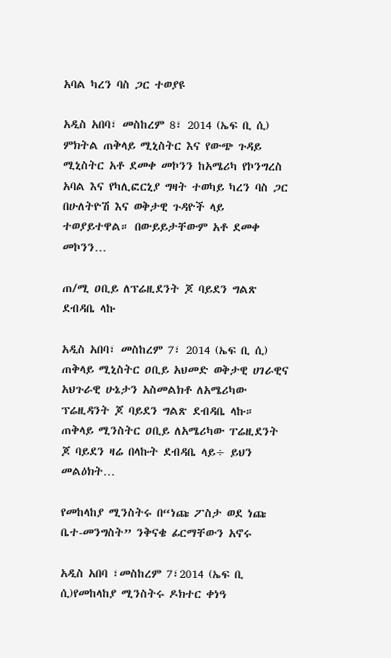አባል ካረን ባስ ጋር ተወያዩ

አዲስ አበባ፣ መስከረም 8፣ 2014 (ኤፍ ቢ ሲ) ምክትል ጠቅላይ ሚኒስትር እና የውጭ ጉዳይ ሚኒስትር አቶ ደመቀ መኮንን ከአሜሪካ የኮንግረስ አባል እና የካሊፎርኒያ ግዛት ተወካይ ካረን ባስ ጋር በሁለትዮሽ እና ወቅታዊ ጉዳዮች ላይ ተወያይተዋል። በውይይታቸውም አቶ ደመቀ መኮንን…

ጠ/ሚ ዐቢይ ለፕሬዚደንት ጆ ባይደን ግልጽ ደብዳቤ ላኩ

አዲስ አበባ፣ መስከረም 7፣ 2014 (ኤፍ ቢ ሲ) ጠቅላይ ሚኒስትር ዐቢይ አህመድ ወቅታዊ ሀገራዊና አህጉራዊ ሁኔታን አስመልክቶ ለአሜሪካው ፕሬዚዳንት ጆ ባይደን ግልጽ ደብዳቤ ላኩ። ጠቅላይ ሚንስትር ዐቢይ ለአሜሪካው ፐሬዚደንት ጆ ባይደን ዛሬ በላኩት ደብዳቤ ላይ÷ ይህን መልዕክት…

የመከላከያ ሚንስትሩ በ“ነጩ ፖስታ ወደ ነጩ ቤተ-መንግስት” ንቅናቄ ፊርማቸውን አኖሩ

አዲስ አበባ ፣መስከረም 7፣2014 (ኤፍ ቢ ሲ)የመከላከያ ሚንስትሩ ዶክተር ቀነዓ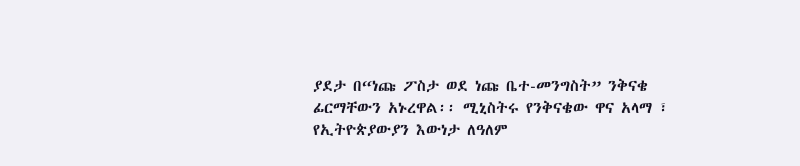ያደታ በ“ነጩ ፖስታ ወደ ነጩ ቤተ-መንግስት” ንቅናቄ ፊርማቸውን አኑረዋል፡፡ ሚኒስትሩ የንቅናቄው ዋና አላማ ፣ የኢትዮጵያውያን እውነታ ለዓለም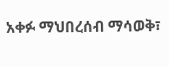አቀፉ ማህበረሰብ ማሳወቅ፣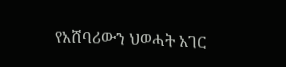የአሸባሪውን ህወሓት አገር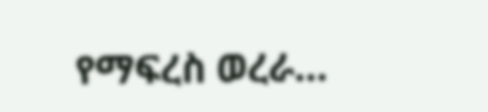የማፍረስ ወረራ…